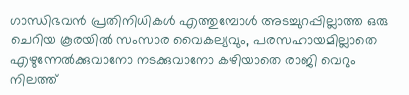ഗാന്ധിഭവന്‍ പ്രതിനിധികള്‍ എത്തുമ്പോള്‍ അടച്ചുറപ്പില്ലാത്ത ഒരു ചെറിയ കൂരയില്‍ സംസാര വൈകല്യവും, പരസഹായമില്ലാതെ എഴുന്നേല്‍ക്കുവാനോ നടക്കുവാനോ കഴിയാതെ രാജി വെറും നിലത്ത്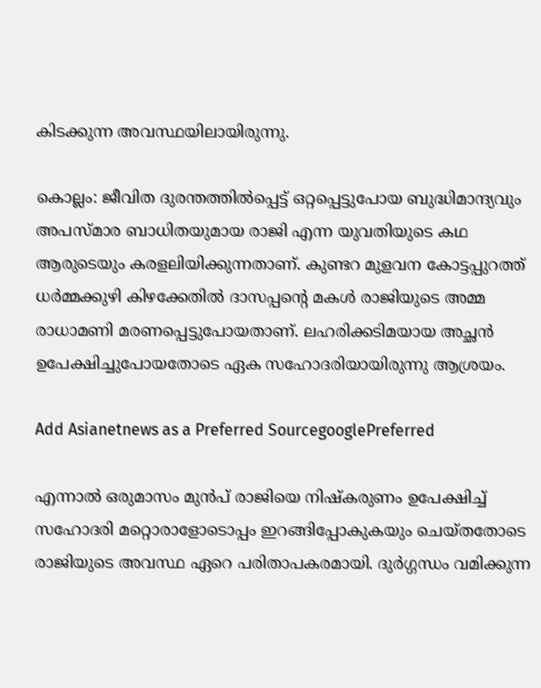കിടക്കുന്ന അവസ്ഥയിലായിരുന്നു.

കൊല്ലം: ജീവിത ദുരന്തത്തില്‍പ്പെട്ട് ഒറ്റപ്പെട്ടുപോയ ബുദ്ധിമാന്ദ്യവും അപസ്മാര ബാധിതയുമായ രാജി എന്ന യുവതിയുടെ കഥ ആരുടെയും കരളലിയിക്കുന്നതാണ്. കുണ്ടറ മുളവന കോട്ടപ്പുറത്ത് ധര്‍മ്മക്കുഴി കിഴക്കേതില്‍ ദാസപ്പന്റെ മകള്‍ രാജിയുടെ അമ്മ രാധാമണി മരണപ്പെട്ടുപോയതാണ്. ലഹരിക്കടിമയായ അച്ഛന്‍ ഉപേക്ഷിച്ചുപോയതോടെ ഏക സഹോദരിയായിരുന്നു ആശ്രയം.

Add Asianetnews as a Preferred SourcegooglePreferred

എന്നാല്‍ ഒരുമാസം മുന്‍പ് രാജിയെ നിഷ്‌കരുണം ഉപേക്ഷിച്ച് സഹോദരി മറ്റൊരാളോടൊപ്പം ഇറങ്ങിപ്പോകുകയും ചെയ്തതോടെ രാജിയുടെ അവസ്ഥ ഏറെ പരിതാപകരമായി. ദുര്‍ഗ്ഗന്ധം വമിക്കുന്ന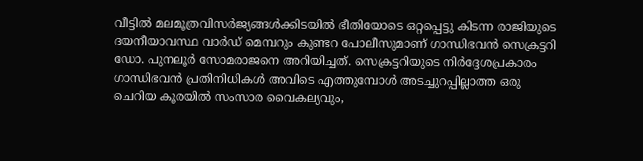വീട്ടില്‍ മലമൂത്രവിസര്‍ജ്യങ്ങള്‍ക്കിടയില്‍ ഭീതിയോടെ ഒറ്റപ്പെട്ടു കിടന്ന രാജിയുടെ ദയനീയാവസ്ഥ വാര്‍ഡ് മെമ്പറും കുണ്ടറ പോലീസുമാണ് ഗാന്ധിഭവന്‍ സെക്രട്ടറി ഡോ. പുനലൂര്‍ സോമരാജനെ അറിയിച്ചത്. സെക്രട്ടറിയുടെ നിര്‍ദ്ദേശപ്രകാരം ഗാന്ധിഭവന്‍ പ്രതിനിധികള്‍ അവിടെ എത്തുമ്പോള്‍ അടച്ചുറപ്പില്ലാത്ത ഒരു ചെറിയ കൂരയില്‍ സംസാര വൈകല്യവും,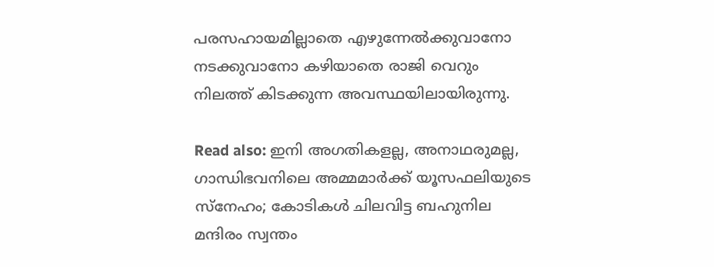പരസഹായമില്ലാതെ എഴുന്നേല്‍ക്കുവാനോ നടക്കുവാനോ കഴിയാതെ രാജി വെറും നിലത്ത് കിടക്കുന്ന അവസ്ഥയിലായിരുന്നു.

Read also: ഇനി അഗതികളല്ല, അനാഥരുമല്ല, ഗാന്ധിഭവനിലെ അമ്മമാ‍ർക്ക് യൂസഫലിയുടെ സ്നേഹം; കോടികൾ ചിലവിട്ട ബഹുനില മന്ദിരം സ്വന്തം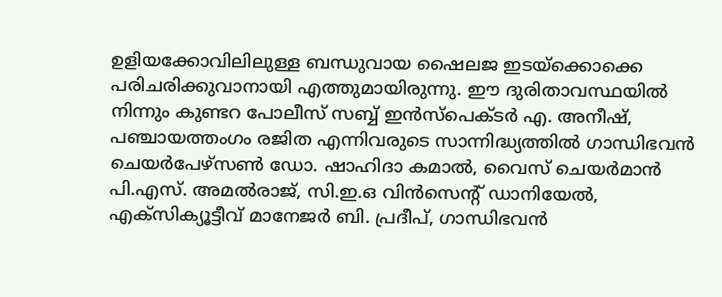ഉളിയക്കോവിലിലുള്ള ബന്ധുവായ ഷൈലജ ഇടയ്‌ക്കൊക്കെ പരിചരിക്കുവാനായി എത്തുമായിരുന്നു. ഈ ദുരിതാവസ്ഥയില്‍ നിന്നും കുണ്ടറ പോലീസ് സബ്ബ് ഇന്‍സ്‌പെക്ടര്‍ എ. അനീഷ്, പഞ്ചായത്തംഗം രജിത എന്നിവരുടെ സാന്നിദ്ധ്യത്തില്‍ ഗാന്ധിഭവന്‍ ചെയര്‍പേഴ്‌സണ്‍ ഡോ. ഷാഹിദാ കമാല്‍, വൈസ് ചെയര്‍മാന്‍ പി.എസ്. അമല്‍രാജ്, സി.ഇ.ഒ വിന്‍സെന്റ് ഡാനിയേല്‍, എക്‌സിക്യൂട്ടീവ് മാനേജര്‍ ബി. പ്രദീപ്, ഗാന്ധിഭവന്‍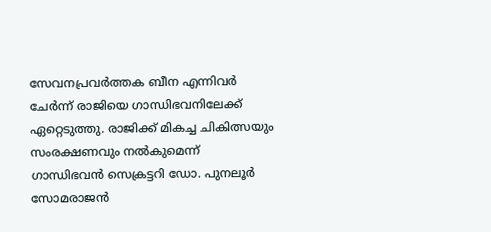സേവനപ്രവര്‍ത്തക ബീന എന്നിവര്‍ ചേര്‍ന്ന് രാജിയെ ഗാന്ധിഭവനിലേക്ക് ഏറ്റെടുത്തു. രാജിക്ക് മികച്ച ചികിത്സയും സംരക്ഷണവും നല്‍കുമെന്ന് ഗാന്ധിഭവന്‍ സെക്രട്ടറി ഡോ. പുനലൂര്‍ സോമരാജന്‍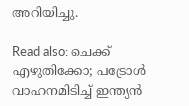അറിയിച്ചു.

Read also: ചെക്ക് എഴുതിക്കോ; പട്രോൾ വാഹനമിടിച്ച് ഇന്ത്യന്‍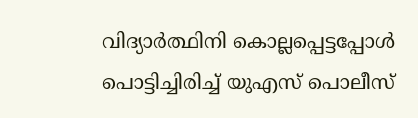വിദ്യാർത്ഥിനി കൊല്ലപ്പെട്ടപ്പോൾ പൊട്ടിച്ചിരിച്ച് യുഎസ് പൊലീസ്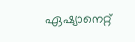ഏഷ്യാനെറ്റ്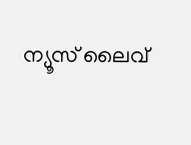ന്യൂസ് ലൈവ്